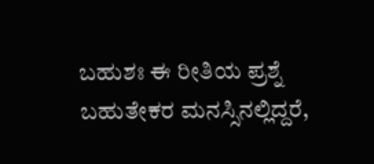ಬಹುಶಃ ಈ ರೀತಿಯ ಪ್ರಶ್ನೆ ಬಹುತೇಕರ ಮನಸ್ಸಿನಲ್ಲಿದ್ದರೆ,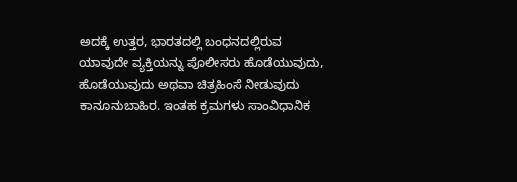ಅದಕ್ಕೆ ಉತ್ತರ, ಭಾರತದಲ್ಲಿ ಬಂಧನದಲ್ಲಿರುವ ಯಾವುದೇ ವ್ಯಕ್ತಿಯನ್ನು ಪೊಲೀಸರು ಹೊಡೆಯುವುದು, ಹೊಡೆಯುವುದು ಅಥವಾ ಚಿತ್ರಹಿಂಸೆ ನೀಡುವುದು ಕಾನೂನುಬಾಹಿರ. ಇಂತಹ ಕ್ರಮಗಳು ಸಾಂವಿಧಾನಿಕ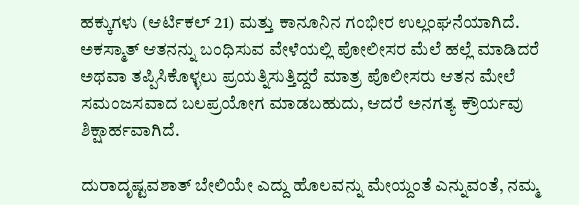ಹಕ್ಕುಗಳು (ಆರ್ಟಿಕಲ್ 21) ಮತ್ತು ಕಾನೂನಿನ ಗಂಭೀರ ಉಲ್ಲಂಘನೆಯಾಗಿದೆ. ಅಕಸ್ಮಾತ್ ಆತನನ್ನು ಬಂಧಿಸುವ ವೇಳೆಯಲ್ಲಿ ಪೋಲೀಸರ ಮೆಲೆ ಹಲ್ಲೆ ಮಾಡಿದರೆ ಅಥವಾ ತಪ್ಪಿಸಿಕೊಳ್ಳಲು ಪ್ರಯತ್ನಿಸುತ್ತಿದ್ದರೆ ಮಾತ್ರ ಪೊಲೀಸರು ಆತನ ಮೇಲೆ ಸಮಂಜಸವಾದ ಬಲಪ್ರಯೋಗ ಮಾಡಬಹುದು, ಆದರೆ ಅನಗತ್ಯ ಕ್ರೌರ್ಯವು ಶಿಕ್ಷಾರ್ಹವಾಗಿದೆ.

ದುರಾದೃಷ್ಟವಶಾತ್ ಬೇಲಿಯೇ ಎದ್ದು ಹೊಲವನ್ನು ಮೇಯ್ದಂತೆ ಎನ್ನುವಂತೆ, ನಮ್ಮ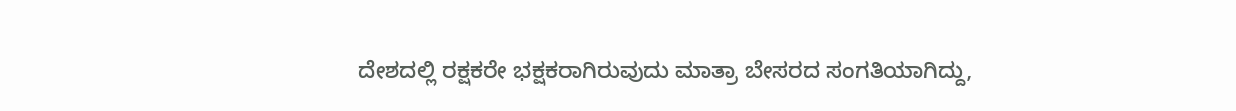ದೇಶದಲ್ಲಿ ರಕ್ಷಕರೇ ಭಕ್ಷಕರಾಗಿರುವುದು ಮಾತ್ರಾ ಬೇಸರದ ಸಂಗತಿಯಾಗಿದ್ದು,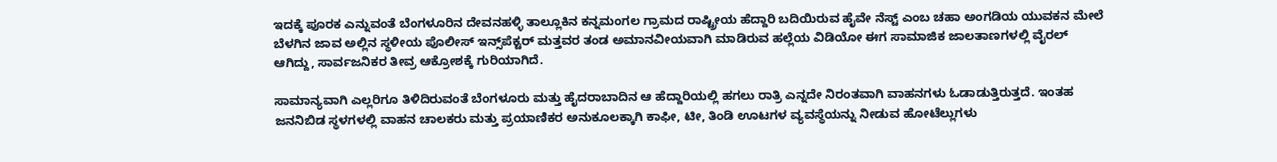ಇದಕ್ಕೆ ಪೂರಕ ಎನ್ನುವಂತೆ ಬೆಂಗಳೂರಿನ ದೇವನಹಳ್ಳಿ ತಾಲ್ಲೂಕಿನ ಕನ್ನಮಂಗಲ ಗ್ರಾಮದ ರಾಷ್ಟ್ರೀಯ ಹೆದ್ದಾರಿ ಬದಿಯಿರುವ ಹೈವೇ ನೆಸ್ಟ್ ಎಂಬ ಚಹಾ ಅಂಗಡಿಯ ಯುವಕನ ಮೇಲೆ ಬೆಳಗಿನ ಜಾವ ಅಲ್ಲಿನ ಸ್ಥಳೀಯ ಪೊಲೀಸ್ ಇನ್ಸ್‌ಪೆಕ್ಟರ್ ಮತ್ತವರ ತಂಡ ಅಮಾನವೀಯವಾಗಿ ಮಾಡಿರುವ ಹಲ್ಲೆಯ ವಿಡಿಯೋ ಈಗ ಸಾಮಾಜಿಕ ಜಾಲತಾಣಗಳಲ್ಲಿ ವೈರಲ್‌ ಆಗಿದ್ದು, ಸಾರ್ವಜನಿಕರ ತೀವ್ರ ಆಕ್ರೋಶಕ್ಕೆ ಗುರಿಯಾಗಿದೆ.

ಸಾಮಾನ್ಯವಾಗಿ ಎಲ್ಲರಿಗೂ ತಿಳಿದಿರುವಂತೆ ಬೆಂಗಳೂರು ಮತ್ತು ಹೈದರಾಬಾದಿನ ಆ ಹೆದ್ದಾರಿಯಲ್ಲಿ ಹಗಲು ರಾತ್ರಿ ಎನ್ನದೇ ನಿರಂತವಾಗಿ ವಾಹನಗಳು ಓಡಾಡುತ್ತಿರುತ್ತದೆ. ಇಂತಹ ಜನನಿಬಿಡ ಸ್ಥಳಗಳಲ್ಲಿ ವಾಹನ ಚಾಲಕರು ಮತ್ತು ಪ್ರಯಾಣಿಕರ ಅನುಕೂಲಕ್ಕಾಗಿ ಕಾಫೀ, ಟೀ, ತಿಂಡಿ ಊಟಗಳ ವ್ಯವಸ್ಥೆಯನ್ನು ನೀಡುವ ಹೋಟೆಲ್ಲುಗಳು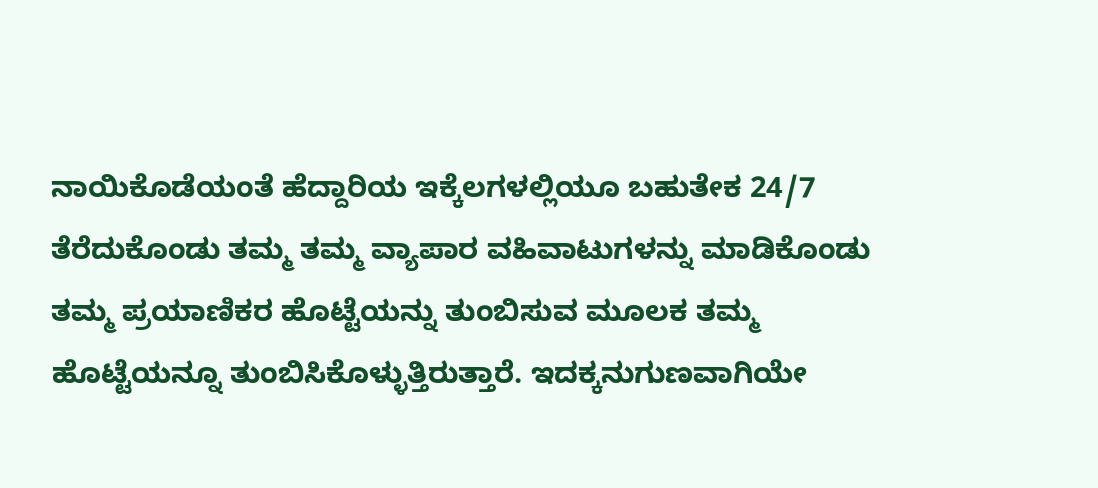ನಾಯಿಕೊಡೆಯಂತೆ ಹೆದ್ದಾರಿಯ ಇಕ್ಕೆಲಗಳಲ್ಲಿಯೂ ಬಹುತೇಕ 24/7 ತೆರೆದುಕೊಂಡು ತಮ್ಮ ತಮ್ಮ ವ್ಯಾಪಾರ ವಹಿವಾಟುಗಳನ್ನು ಮಾಡಿಕೊಂಡು ತಮ್ಮ ಪ್ರಯಾಣಿಕರ ಹೊಟ್ಟೆಯನ್ನು ತುಂಬಿಸುವ ಮೂಲಕ ತಮ್ಮ ಹೊಟ್ಟೆಯನ್ನೂ ತುಂಬಿಸಿಕೊಳ್ಳುತ್ತಿರುತ್ತಾರೆ. ಇದಕ್ಕನುಗುಣವಾಗಿಯೇ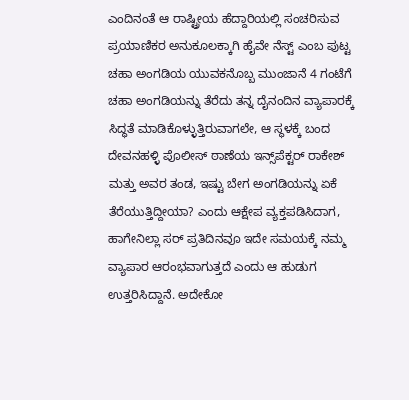ಎಂದಿನಂತೆ ಆ ರಾಷ್ಟ್ರೀಯ ಹೆದ್ದಾರಿಯಲ್ಲಿ ಸಂಚರಿಸುವ ಪ್ರಯಾಣಿಕರ ಅನುಕೂಲಕ್ಕಾಗಿ ಹೈವೇ ನೆಸ್ಟ್ ಎಂಬ ಪುಟ್ಟ ಚಹಾ ಅಂಗಡಿಯ ಯುವಕನೊಬ್ಬ ಮುಂಜಾನೆ 4 ಗಂಟೆಗೆ ಚಹಾ ಅಂಗಡಿಯನ್ನು ತೆರೆದು ತನ್ನ ದೈನಂದಿನ ವ್ಯಾಪಾರಕ್ಕೆ ಸಿದ್ಧತೆ ಮಾಡಿಕೊಳ್ಳುತ್ತಿರುವಾಗಲೇ, ಆ ಸ್ಥಳಕ್ಕೆ ಬಂದ ದೇವನಹಳ್ಳಿ ಪೊಲೀಸ್ ಠಾಣೆಯ ಇನ್ಸ್‌ಪೆಕ್ಟರ್ ರಾಕೇಶ್ ಮತ್ತು ಅವರ ತಂಡ, ಇಷ್ಟು ಬೇಗ ಅಂಗಡಿಯನ್ನು ಏಕೆ ತೆರೆಯುತ್ತಿದ್ದೀಯಾ? ಎಂದು ಆಕ್ಷೇಪ ವ್ಯಕ್ತಪಡಿಸಿದಾಗ, ಹಾಗೇನಿಲ್ಲಾ ಸರ್ ಪ್ರತಿದಿನವೂ ಇದೇ ಸಮಯಕ್ಕೆ ನಮ್ಮ ವ್ಯಾಪಾರ ಆರಂಭವಾಗುತ್ತದೆ ಎಂದು ಆ ಹುಡುಗ ಉತ್ತರಿಸಿದ್ದಾನೆ. ಅದೇಕೋ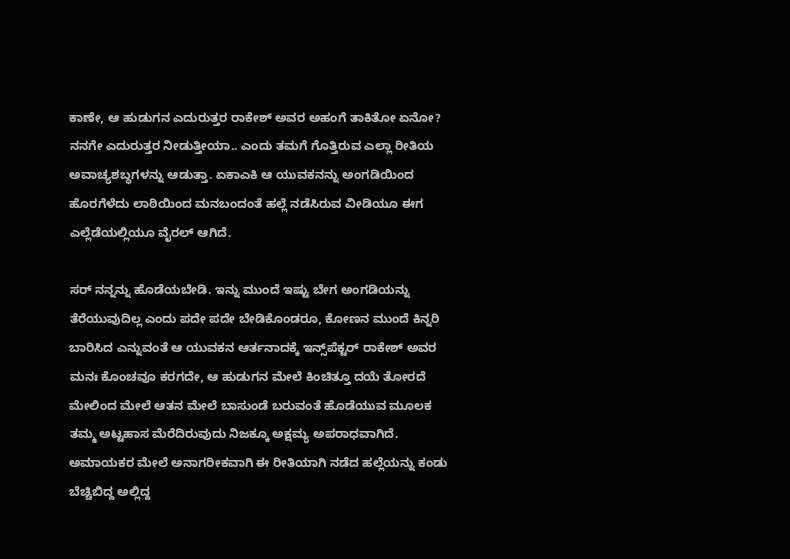ಕಾಣೇ, ಆ ಹುಡುಗನ ಎದುರುತ್ತರ ರಾಕೇಶ್ ಅವರ ಅಹಂಗೆ ತಾಕಿತೋ ಏನೋ? ನನಗೇ ಎದುರುತ್ತರ ನೀಡುತ್ತೀಯಾ.. ಎಂದು ತಮಗೆ ಗೊತ್ತಿರುವ ಎಲ್ಲಾ ರೀತಿಯ ಅವಾಚ್ಯಶಬ್ಧಗಳನ್ನು ಆಡುತ್ತಾ. ಏಕಾಎಕಿ ಆ ಯುವಕನನ್ನು ಅಂಗಡಿಯಿಂದ ಹೊರಗೆಳೆದು ಲಾಠಿಯಿಂದ ಮನಬಂದಂತೆ ಹಲ್ಲೆ ನಡೆಸಿರುವ ವೀಡಿಯೂ ಈಗ ಎಲ್ಲೆಡೆಯಲ್ಲಿಯೂ ವೈರಲ್ ಆಗಿದೆ.

ಸರ್ ನನ್ನನ್ನು ಹೊಡೆಯಬೇಡಿ. ಇನ್ನು ಮುಂದೆ ಇಷ್ಟು ಬೇಗ ಅಂಗಡಿಯನ್ನು ತೆರೆಯುವುದಿಲ್ಲ ಎಂದು ಪದೇ ಪದೇ ಬೇಡಿಕೊಂಡರೂ, ಕೋಣನ ಮುಂದೆ ಕಿನ್ನರಿ ಬಾರಿಸಿದ ಎನ್ನುವಂತೆ ಆ ಯುವಕನ ಆರ್ತನಾದಕ್ಕೆ ಇನ್ಸ್‌ಪೆಕ್ಟರ್ ರಾಕೇಶ್ ಅವರ ಮನಃ ಕೊಂಚವೂ ಕರಗದೇ, ಆ ಹುಡುಗನ ಮೇಲೆ ಕಿಂಚಿತ್ತೂ ದಯೆ ತೋರದೆ ಮೇಲಿಂದ ಮೇಲೆ ಆತನ ಮೇಲೆ ಬಾಸುಂಡೆ ಬರುವಂತೆ ಹೊಡೆಯುವ ಮೂಲಕ ತಮ್ಮ ಅಟ್ಟಹಾಸ ಮೆರೆದಿರುವುದು ನಿಜಕ್ಕೂ ಅಕ್ಷಮ್ಯ ಅಪರಾಧವಾಗಿದೆ. ಅಮಾಯಕರ ಮೇಲೆ ಅನಾಗರೀಕವಾಗಿ ಈ ರೀತಿಯಾಗಿ ನಡೆದ ಹಲ್ಲೆಯನ್ನು ಕಂಡು ಬೆಚ್ಚಿಬಿದ್ದ ಅಲ್ಲಿದ್ದ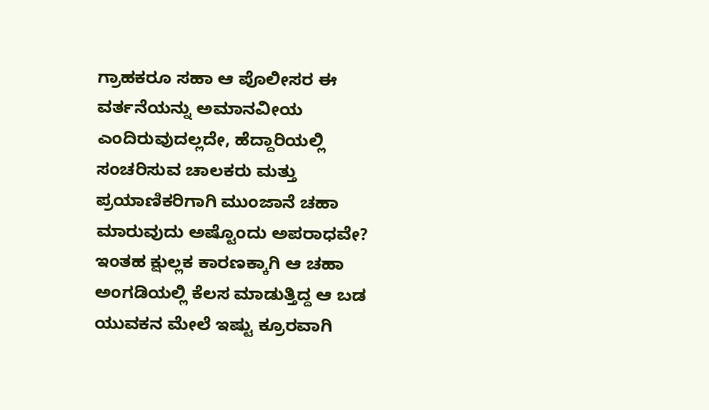ಗ್ರಾಹಕರೂ ಸಹಾ ಆ ಪೊಲೀಸರ ಈ ವರ್ತನೆಯನ್ನು ಅಮಾನವೀಯ ಎಂದಿರುವುದಲ್ಲದೇ, ಹೆದ್ದಾರಿಯಲ್ಲಿ ಸಂಚರಿಸುವ ಚಾಲಕರು ಮತ್ತು ಪ್ರಯಾಣಿಕರಿಗಾಗಿ ಮುಂಜಾನೆ ಚಹಾ ಮಾರುವುದು ಅಷ್ಟೊಂದು ಅಪರಾಧವೇ? ಇಂತಹ ಕ್ಷುಲ್ಲಕ ಕಾರಣಕ್ಕಾಗಿ ಆ ಚಹಾ ಅಂಗಡಿಯಲ್ಲಿ ಕೆಲಸ ಮಾಡುತ್ತಿದ್ದ ಆ ಬಡ ಯುವಕನ ಮೇಲೆ ಇಷ್ಟು ಕ್ರೂರವಾಗಿ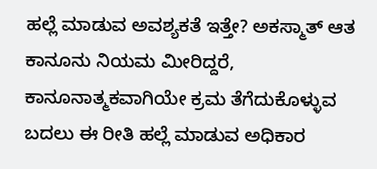ಹಲ್ಲೆ ಮಾಡುವ ಅವಶ್ಯಕತೆ ಇತ್ತೇ? ಅಕಸ್ಮಾತ್ ಆತ ಕಾನೂನು ನಿಯಮ ಮೀರಿದ್ದರೆ, ಕಾನೂನಾತ್ಮಕವಾಗಿಯೇ ಕ್ರಮ ತೆಗೆದುಕೊಳ್ಳುವ ಬದಲು ಈ ರೀತಿ ಹಲ್ಲೆ ಮಾಡುವ ಅಧಿಕಾರ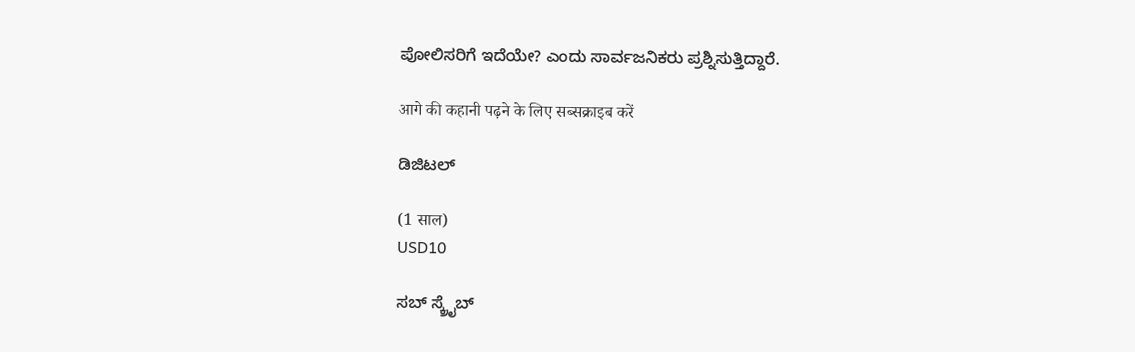ಪೋಲಿಸರಿಗೆ ಇದೆಯೇ? ಎಂದು ಸಾರ್ವಜನಿಕರು ಪ್ರಶ್ನಿಸುತ್ತಿದ್ದಾರೆ.

आगे की कहानी पढ़ने के लिए सब्सक्राइब करें

ಡಿಜಿಟಲ್

(1 साल)
USD10

ಸಬ್ ಸ್ಕ್ರೈಬ್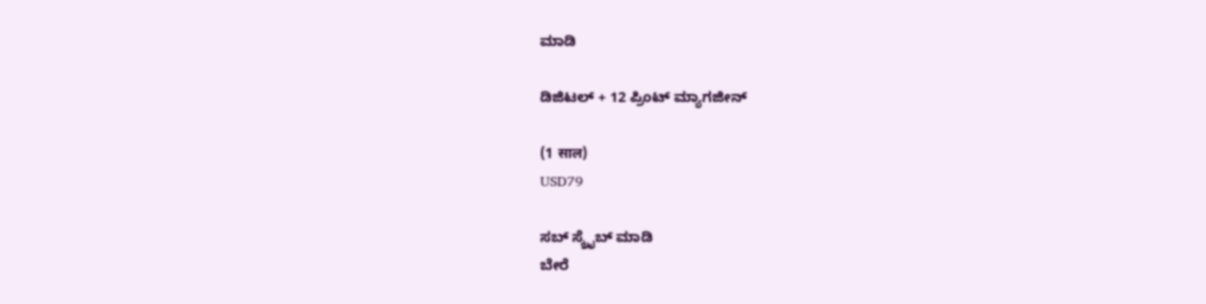ಮಾಡಿ

ಡಿಜಿಟಲ್ + 12 ಪ್ರಿಂಟ್ ಮ್ಯಾಗಜೀನ್

(1 साल)
USD79

ಸಬ್ ಸ್ಕ್ರೈಬ್ ಮಾಡಿ
ಬೇರೆ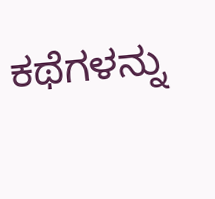ಕಥೆಗಳನ್ನು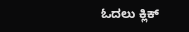ಓದಲು ಕ್ಲಿಕ್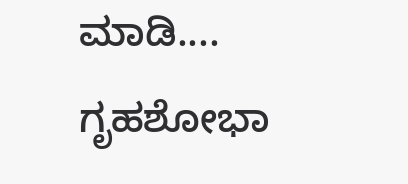ಮಾಡಿ....
ಗೃಹಶೋಭಾ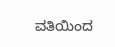ವತಿಯಿಂದ